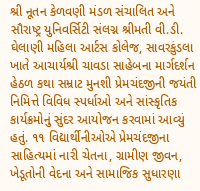શ્રી નૂતન કેળવણી મંડળ સંચાલિત અને સૌરાષ્ટ્ર યુનિવર્સિટી સંલગ્ન શ્રીમતી વી.ડી. ઘેલાણી મહિલા આર્ટસ કોલેજ, સાવરકુંડલા ખાતે આચાર્યશ્રી ચાવડા સાહેબના માર્ગદર્શન હેઠળ કથા સમ્રાટ મુનશી પ્રેમચંદજીની જયંતી નિમિત્તે વિવિધ સ્પર્ધાઓ અને સાંસ્કૃતિક કાર્યક્રમોનું સુંદર આયોજન કરવામાં આવ્યું હતું. ૧૧ વિદ્યાર્થીનીઓએ પ્રેમચંદજીના સાહિત્યમાં નારી ચેતના, ગ્રામીણ જીવન, ખેડૂતોની વેદના અને સામાજિક સુધારણા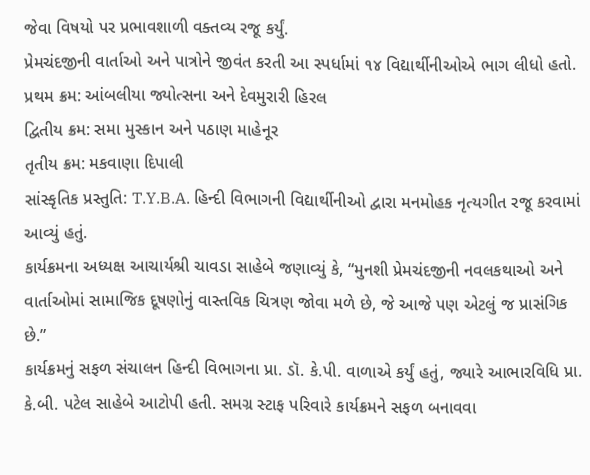જેવા વિષયો પર પ્રભાવશાળી વક્તવ્ય રજૂ કર્યું.
પ્રેમચંદજીની વાર્તાઓ અને પાત્રોને જીવંત કરતી આ સ્પર્ધામાં ૧૪ વિદ્યાર્થીનીઓએ ભાગ લીધો હતો.
પ્રથમ ક્રમ: આંબલીયા જ્યોત્સના અને દેવમુરારી હિરલ
દ્વિતીય ક્રમ: સમા મુસ્કાન અને પઠાણ માહેનૂર
તૃતીય ક્રમ: મકવાણા દિપાલી
સાંસ્કૃતિક પ્રસ્તુતિ: T.Y.B.A. હિન્દી વિભાગની વિદ્યાર્થીનીઓ દ્વારા મનમોહક નૃત્યગીત રજૂ કરવામાં આવ્યું હતું.
કાર્યક્રમના અધ્યક્ષ આચાર્યશ્રી ચાવડા સાહેબે જણાવ્યું કે, “મુનશી પ્રેમચંદજીની નવલકથાઓ અને વાર્તાઓમાં સામાજિક દૂષણોનું વાસ્તવિક ચિત્રણ જોવા મળે છે, જે આજે પણ એટલું જ પ્રાસંગિક છે.”
કાર્યક્રમનું સફળ સંચાલન હિન્દી વિભાગના પ્રા. ડૉ. કે.પી. વાળાએ કર્યું હતું, જ્યારે આભારવિધિ પ્રા. કે.બી. પટેલ સાહેબે આટોપી હતી. સમગ્ર સ્ટાફ પરિવારે કાર્યક્રમને સફળ બનાવવા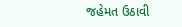જહેમત ઉઠાવી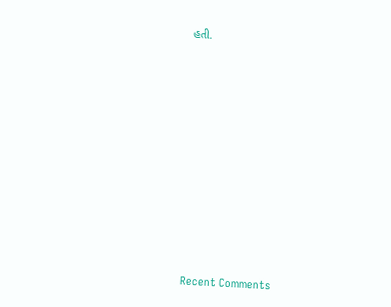હતી.


















Recent Comments